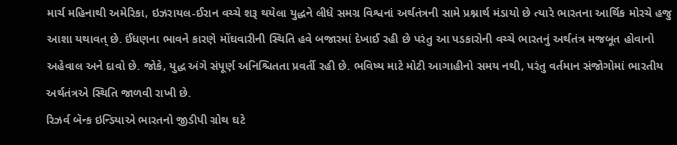માર્ચ મહિનાથી અમેરિકા, ઇઝરાયલ-ઈરાન વચ્ચે શરૂ થયેલા યુદ્ધને લીધે સમગ્ર વિશ્વનાં અર્થતંત્રની સામે પ્રશ્નાર્થ મંડાયો છે ત્યારે ભારતના આર્થિક મોરચે હજુ આશા યથાવત્ છે. ઈંધણના ભાવને કારણે મોંઘવારીની સ્થિતિ હવે બજારમાં દેખાઈ રહી છે પરંતુ આ પડકારોની વચ્ચે ભારતનું અર્થતંત્ર મજબૂત હોવાનો અહેવાલ અને દાવો છે. જોકે, યુદ્ધ અંગે સંપૂર્ણ અનિશ્ચિતતા પ્રવર્તી રહી છે. ભવિષ્ય માટે મોટી આગાહીનો સમય નથી, પરંતુ વર્તમાન સંજોગોમાં ભારતીય અર્થતંત્રએ સ્થિતિ જાળવી રાખી છે.
રિઝર્વ બૅન્ક ઇન્ડિયાએ ભારતનો જીડીપી ગ્રોથ ઘટે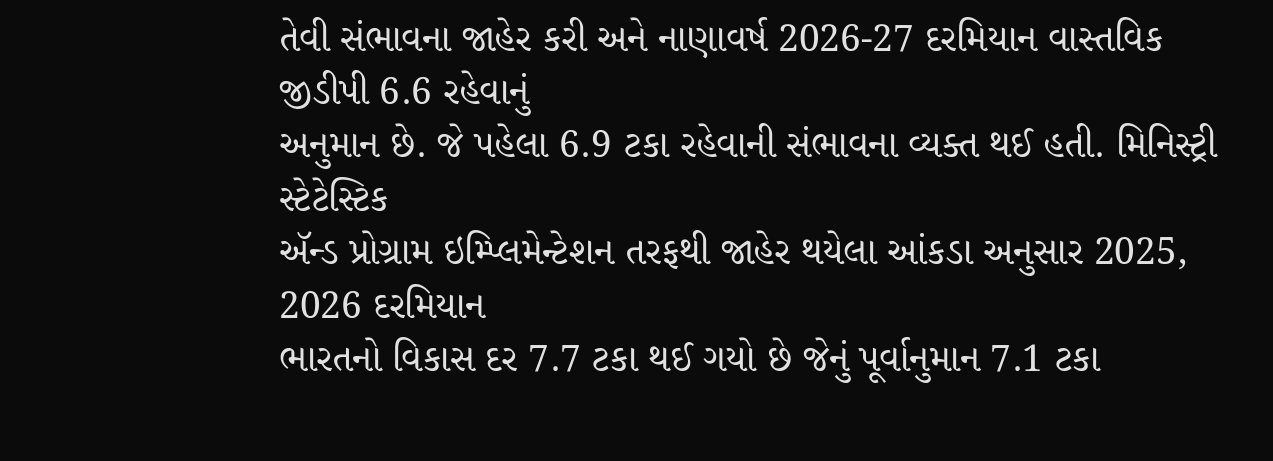તેવી સંભાવના જાહેર કરી અને નાણાવર્ષ 2026-27 દરમિયાન વાસ્તવિક જીડીપી 6.6 રહેવાનું
અનુમાન છે. જે પહેલા 6.9 ટકા રહેવાની સંભાવના વ્યક્ત થઈ હતી. મિનિસ્ટ્રી સ્ટેટેસ્ટિક
ઍન્ડ પ્રોગ્રામ ઇમ્પ્લિમેન્ટેશન તરફથી જાહેર થયેલા આંકડા અનુસાર 2025, 2026 દરમિયાન
ભારતનો વિકાસ દર 7.7 ટકા થઈ ગયો છે જેનું પૂર્વાનુમાન 7.1 ટકા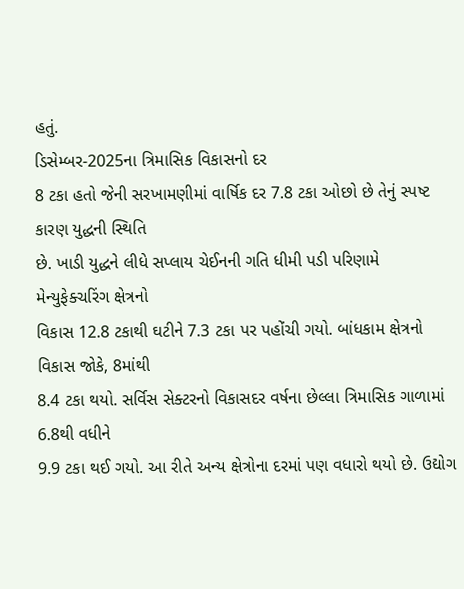હતું.
ડિસેમ્બર-2025ના ત્રિમાસિક વિકાસનો દર
8 ટકા હતો જેની સરખામણીમાં વાર્ષિક દર 7.8 ટકા ઓછો છે તેનું સ્પષ્ટ કારણ યુદ્ધની સ્થિતિ
છે. ખાડી યુદ્ધને લીધે સપ્લાય ચેઈનની ગતિ ધીમી પડી પરિણામે મેન્યુફેક્ચરિંગ ક્ષેત્રનો
વિકાસ 12.8 ટકાથી ઘટીને 7.3 ટકા પર પહોંચી ગયો. બાંધકામ ક્ષેત્રનો વિકાસ જોકે, 8માંથી
8.4 ટકા થયો. સર્વિસ સેક્ટરનો વિકાસદર વર્ષના છેલ્લા ત્રિમાસિક ગાળામાં 6.8થી વધીને
9.9 ટકા થઈ ગયો. આ રીતે અન્ય ક્ષેત્રોના દરમાં પણ વધારો થયો છે. ઉદ્યોગ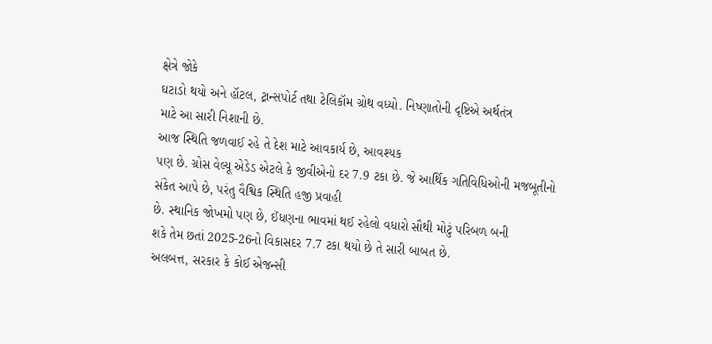ક્ષેત્રે જોકે
ઘટાડો થયો અને હૉટલ, ટ્રાન્સપોર્ટ તથા ટેલિકૉમ ગ્રોથ વધ્યો. નિષ્ણાતોની દૃષ્ટિએ અર્થતંત્ર
માટે આ સારી નિશાની છે.
આજ સ્થિતિ જળવાઈ રહે તે દેશ માટે આવકાર્ય છે, આવશ્યક
પણ છે. ગ્રોસ વેલ્યૂ એડેડ એટલે કે જીવીએનો દર 7.9 ટકા છે. જે આર્થિક ગતિવિધિઓની મજબૂતીનો
સંકેત આપે છે, પરંતુ વૈશ્વિક સ્થિતિ હજી પ્રવાહી
છે. સ્થાનિક જોખમો પણ છે, ઈંધણના ભાવમાં થઈ રહેલો વધારો સૌથી મોટું પરિબળ બની
શકે તેમ છતાં 2025-26નો વિકાસદર 7.7 ટકા થયો છે તે સારી બાબત છે.
અલબત્ત, સરકાર કે કોઈ એજન્સી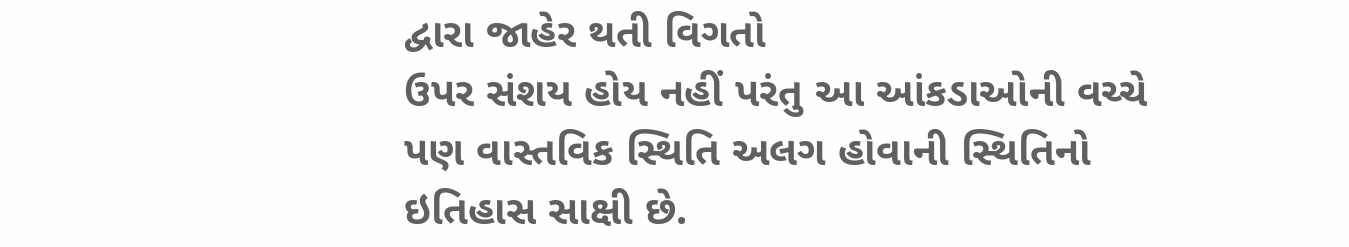દ્વારા જાહેર થતી વિગતો
ઉપર સંશય હોય નહીં પરંતુ આ આંકડાઓની વચ્ચે પણ વાસ્તવિક સ્થિતિ અલગ હોવાની સ્થિતિનો
ઇતિહાસ સાક્ષી છે.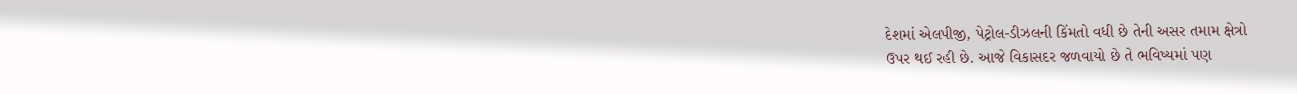દેશમાં એલપીજી, પેટ્રોલ-ડીઝલની કિંમતો વધી છે તેની અસર તમામ ક્ષેત્રો
ઉપર થઈ રહી છે. આજે વિકાસદર જળવાયો છે તે ભવિષ્યમાં પણ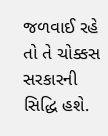જળવાઈ રહે તો તે ચોક્કસ સરકારની
સિદ્ધિ હશે.